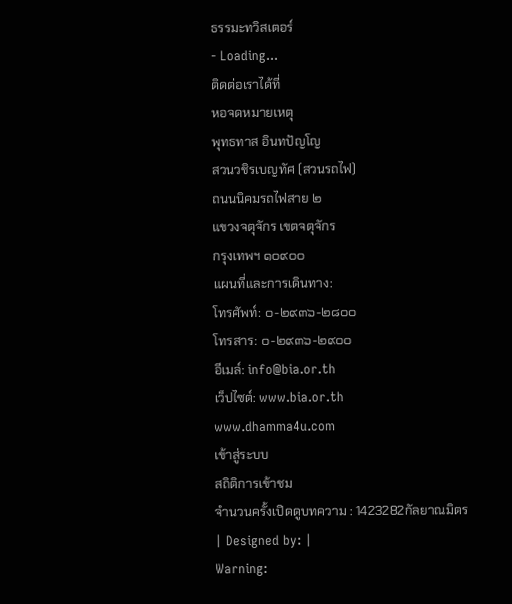ธรรมะทวิสเตอร์
- Loading...
ติดต่อเราได้ที่
หอจดหมายเหตุ
พุทธทาส อินทปัญโญ
สวนวชิรเบญทัศ (สวนรถไฟ)
ถนนนิคมรถไฟสาย ๒
แขวงจตุจักร เขตจตุจักร
กรุงเทพฯ ๑๐๙๐๐
แผนที่และการเดินทาง:
โทรศัพท์: ๐-๒๙๓๖-๒๘๐๐
โทรสาร: ๐-๒๙๓๖-๒๙๐๐
อีเมล์: info@bia.or.th
เว็ปไซต์: www.bia.or.th
www.dhamma4u.com
เข้าสู่ระบบ
สถิติการเข้าชม
จำนวนครั้งเปิดดูบทความ : 1423282กัลยาณมิตร
| Designed by: |
Warning: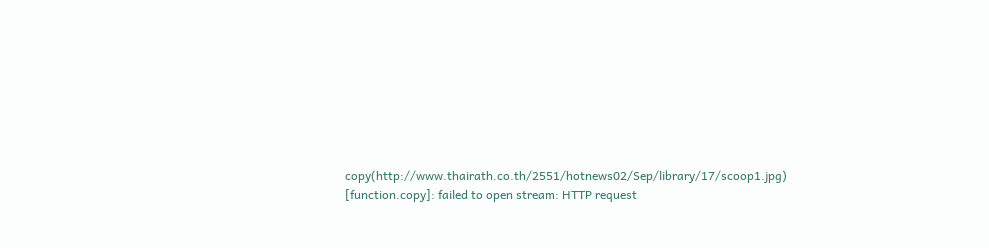copy(http://www.thairath.co.th/2551/hotnews02/Sep/library/17/scoop1.jpg) [function.copy]: failed to open stream: HTTP request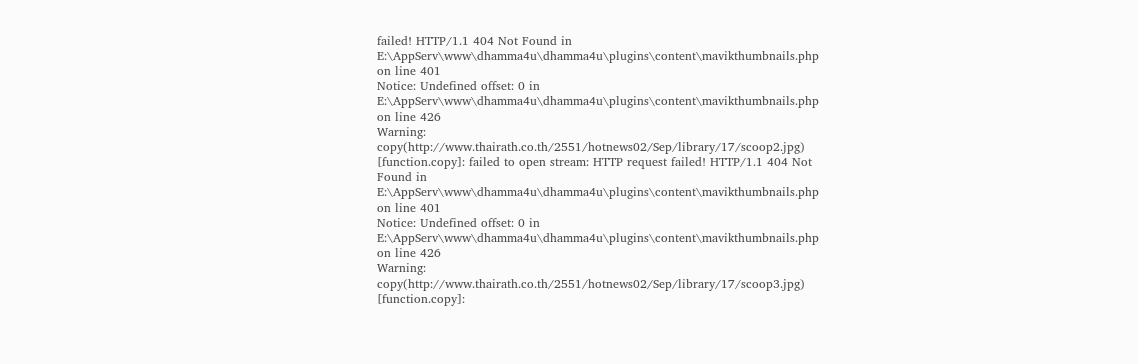failed! HTTP/1.1 404 Not Found in E:\AppServ\www\dhamma4u\dhamma4u\plugins\content\mavikthumbnails.php on line 401
Notice: Undefined offset: 0 in E:\AppServ\www\dhamma4u\dhamma4u\plugins\content\mavikthumbnails.php on line 426
Warning: copy(http://www.thairath.co.th/2551/hotnews02/Sep/library/17/scoop2.jpg) [function.copy]: failed to open stream: HTTP request failed! HTTP/1.1 404 Not Found in E:\AppServ\www\dhamma4u\dhamma4u\plugins\content\mavikthumbnails.php on line 401
Notice: Undefined offset: 0 in E:\AppServ\www\dhamma4u\dhamma4u\plugins\content\mavikthumbnails.php on line 426
Warning: copy(http://www.thairath.co.th/2551/hotnews02/Sep/library/17/scoop3.jpg) [function.copy]: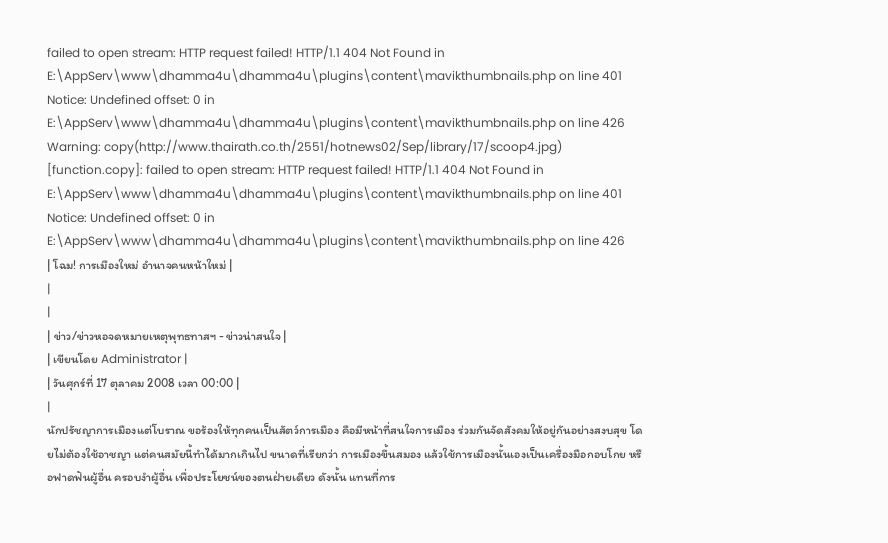failed to open stream: HTTP request failed! HTTP/1.1 404 Not Found in E:\AppServ\www\dhamma4u\dhamma4u\plugins\content\mavikthumbnails.php on line 401
Notice: Undefined offset: 0 in E:\AppServ\www\dhamma4u\dhamma4u\plugins\content\mavikthumbnails.php on line 426
Warning: copy(http://www.thairath.co.th/2551/hotnews02/Sep/library/17/scoop4.jpg) [function.copy]: failed to open stream: HTTP request failed! HTTP/1.1 404 Not Found in E:\AppServ\www\dhamma4u\dhamma4u\plugins\content\mavikthumbnails.php on line 401
Notice: Undefined offset: 0 in E:\AppServ\www\dhamma4u\dhamma4u\plugins\content\mavikthumbnails.php on line 426
| โฉม! การเมืองใหม่ อำนาจคนหน้าใหม่ |
|
|
| ข่าว/ข่าวหอจดหมายเหตุพุทธทาสฯ - ข่าวน่าสนใจ |
| เขียนโดย Administrator |
| วันศุกร์ที่ 17 ตุลาคม 2008 เวลา 00:00 |
|
นักปรัชญาการเมืองแต่โบราณ ขอร้องให้ทุกคนเป็นสัตว์การเมือง คือมีหน้าที่สนใจการเมือง ร่วมกันจัดสังคมให้อยู่กันอย่างสงบสุข โดยไม่ต้องใช้อาชญา แต่คนสมัยนี้ทำได้มากเกินไป ขนาดที่เรียกว่า การเมืองขึ้นสมอง แล้วใช้การเมืองนั้นเองเป็นเครื่องมือกอบโกย หรือฟาดฟันผู้อื่น ครอบงำผู้อื่น เพื่อประโยชน์ของตนฝ่ายเดียว ดังนั้น แทนที่การ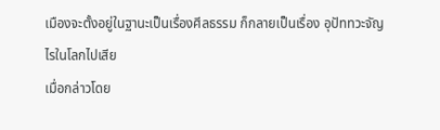เมืองจะตั้งอยู่ในฐานะเป็นเรื่องศีลธรรม ก็กลายเป็นเรื่อง อุปัททวะจัญไรในโลกไปเสีย
เมื่อกล่าวโดย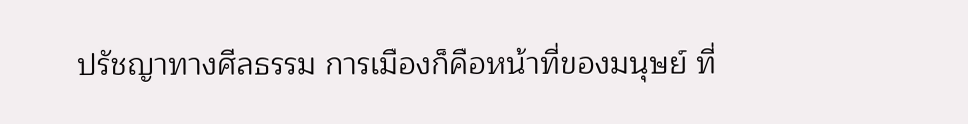ปรัชญาทางศีลธรรม การเมืองก็คือหน้าที่ของมนุษย์ ที่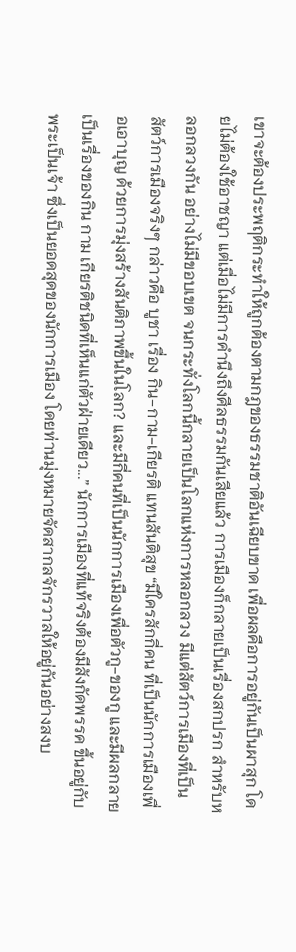เขาจะต้องประพฤติกระทำให้ถูกต้องตามกฎของธรรมชาติอันเฉียบขาด เพื่อผลคือการอยู่กันเป็นผาสุก โดยไม่ต้องใช้อาชญา แต่เมื่อไม่มีการคำนึงถึงศีลธรรมกันเสียแล้ว การเมืองก็กลายเป็นเรื่องสกปรก สำหรับหลอกลวงกัน อย่างไม่มีขอบเขต จนกระทั่งโลกนี้กลายเป็นโลกแห่งการหลอกลวง มีแต่สัตว์การเมืองที่เป็นสัตว์การเมืองจริงๆ กล่าวคือ บูชา เรื่อง กิน-กาม-เกียรติ แทนสันติสุข “มีใครสักกี่คน ที่เป็นนักการเมืองเพื่อเอาบุญ ด้วยการมุ่งสร้างสันติภาพขึ้นในโลก? และมีกี่คนที่เป็นนักการเมืองเพื่อตัวกู-ของกู และมีผลกลายเป็นเรื่องของกิน กาม เกียรติชนิดที่เห็นแก่ตัวฝ่ายเดียว...” นักการเมืองที่แท้จริงต้องมีสังกัดพรรค ขึ้นอยู่กับพระเป็นเจ้า ซึ่งเป็นยอดสุดของนักการเมือง โดยท่านมุ่งหมายจัดสากลจักรวาลให้อยู่กันอย่างสงบ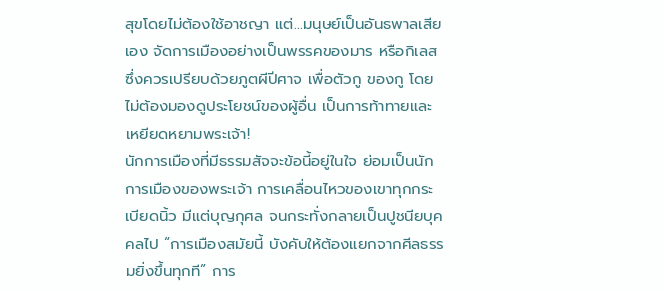สุขโดยไม่ต้องใช้อาชญา แต่...มนุษย์เป็นอันธพาลเสียเอง จัดการเมืองอย่างเป็นพรรคของมาร หรือกิเลส ซึ่งควรเปรียบด้วยภูตผีปีศาจ เพื่อตัวกู ของกู โดยไม่ต้องมองดูประโยชน์ของผู้อื่น เป็นการท้าทายและเหยียดหยามพระเจ้า!
นักการเมืองที่มีธรรมสัจจะข้อนี้อยู่ในใจ ย่อมเป็นนักการเมืองของพระเจ้า การเคลื่อนไหวของเขาทุกกระเบียดนิ้ว มีแต่บุญกุศล จนกระทั่งกลายเป็นปูชนียบุคคลไป “การเมืองสมัยนี้ บังคับให้ต้องแยกจากศีลธรรมยิ่งขึ้นทุกที” การ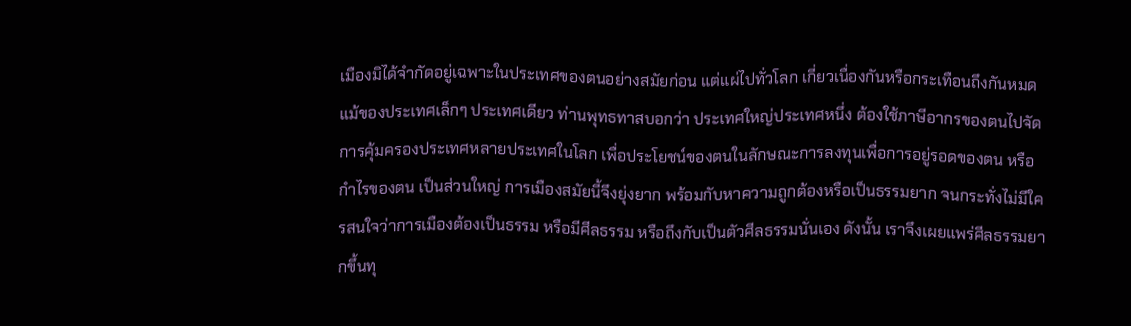เมืองมิได้จำกัดอยู่เฉพาะในประเทศของตนอย่างสมัยก่อน แต่แผ่ไปทั่วโลก เกี่ยวเนื่องกันหรือกระเทือนถึงกันหมด แม้ของประเทศเล็กๆ ประเทศเดียว ท่านพุทธทาสบอกว่า ประเทศใหญ่ประเทศหนึ่ง ต้องใช้ภาษีอากรของตนไปจัดการคุ้มครองประเทศหลายประเทศในโลก เพื่อประโยชน์ของตนในลักษณะการลงทุนเพื่อการอยู่รอดของตน หรือกำไรของตน เป็นส่วนใหญ่ การเมืองสมัยนี้จึงยุ่งยาก พร้อมกับหาความถูกต้องหรือเป็นธรรมยาก จนกระทั่งไม่มีใครสนใจว่าการเมืองต้องเป็นธรรม หรือมีศีลธรรม หรือถึงกับเป็นตัวศีลธรรมนั่นเอง ดังนั้น เราจึงเผยแพร่ศีลธรรมยากขึ้นทุ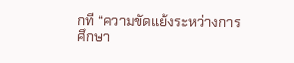กที “ความขัดแย้งระหว่างการศึกษา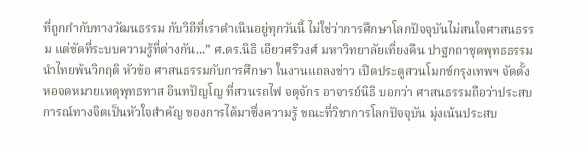ที่ถูกกำกับทางวัฒนธรรม กับวิถีที่เราดำเนินอยู่ทุกวันนี้ ไม่ใช่ว่าการศึกษาโลกปัจจุบันไม่สนใจศาสนธรรม แต่ขัดที่ระบบความรู้ที่ต่างกัน...” ศ.ดร.นิธิ เอียวศรีวงศ์ มหาวิทยาลัยเที่ยงคืน ปาฐกถาชุดพุทธธรรมนำไทยพ้นวิกฤติ หัวข้อ ศาสนธรรมกับการศึกษา ในงานแถลงข่าว เปิดประตูสวนโมกข์กรุงเทพฯ จัดตั้งหอจดหมายเหตุพุทธทาส อินทปัญโญ ที่สวนรถไฟ จตุจักร อาจารย์นิธิ บอกว่า ศาสนธรรมถือว่าประสบการณ์ทางจิตเป็นหัวใจสำคัญ ของการได้มาซึ่งความรู้ ขณะที่วิชาการโลกปัจจุบัน มุ่งเน้นประสบ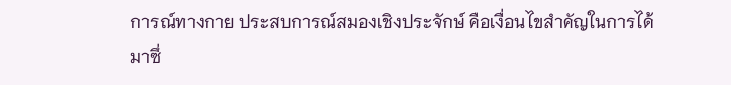การณ์ทางกาย ประสบการณ์สมองเชิงประจักษ์ คือเงื่อนไขสำคัญในการได้มาซึ่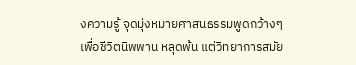งความรู้ จุดมุ่งหมายศาสนธรรมพูดกว้างๆเพื่อชีวิตนิพพาน หลุดพ้น แต่วิทยาการสมัย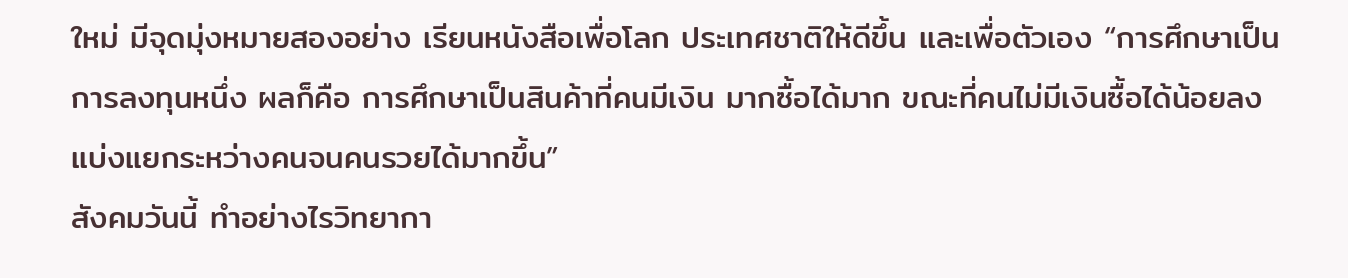ใหม่ มีจุดมุ่งหมายสองอย่าง เรียนหนังสือเพื่อโลก ประเทศชาติให้ดีขึ้น และเพื่อตัวเอง “การศึกษาเป็นการลงทุนหนึ่ง ผลก็คือ การศึกษาเป็นสินค้าที่คนมีเงิน มากซื้อได้มาก ขณะที่คนไม่มีเงินซื้อได้น้อยลง แบ่งแยกระหว่างคนจนคนรวยได้มากขึ้น”
สังคมวันนี้ ทำอย่างไรวิทยากา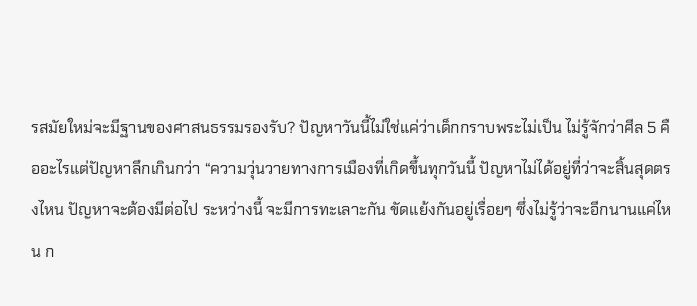รสมัยใหม่จะมีฐานของศาสนธรรมรองรับ? ปัญหาวันนี้ไม่ใช่แค่ว่าเด็กกราบพระไม่เป็น ไม่รู้จักว่าศีล 5 คืออะไรแต่ปัญหาลึกเกินกว่า “ความวุ่นวายทางการเมืองที่เกิดขึ้นทุกวันนี้ ปัญหาไม่ได้อยู่ที่ว่าจะสิ้นสุดตรงไหน ปัญหาจะต้องมีต่อไป ระหว่างนี้ จะมีการทะเลาะกัน ขัดแย้งกันอยู่เรื่อยๆ ซึ่งไม่รู้ว่าจะอีกนานแค่ไหน ก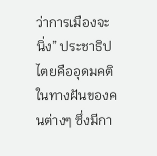ว่าการเมืองจะนิ่ง” ประชาธิปไตยคืออุดมคติในทางฝันของคนต่างๆ ซึ่งมีกา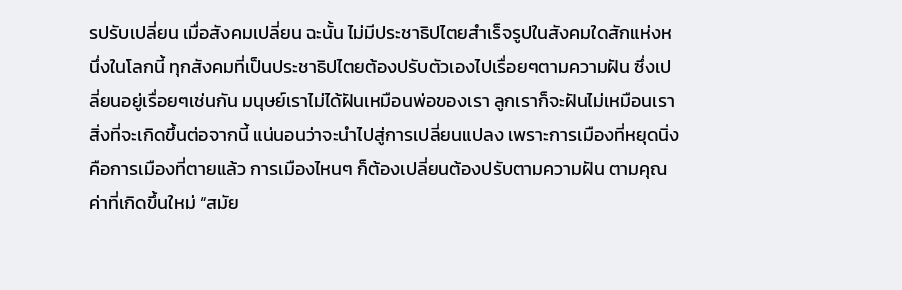รปรับเปลี่ยน เมื่อสังคมเปลี่ยน ฉะนั้น ไม่มีประชาธิปไตยสำเร็จรูปในสังคมใดสักแห่งหนึ่งในโลกนี้ ทุกสังคมที่เป็นประชาธิปไตยต้องปรับตัวเองไปเรื่อยๆตามความฝัน ซึ่งเปลี่ยนอยู่เรื่อยๆเช่นกัน มนุษย์เราไม่ได้ฝันเหมือนพ่อของเรา ลูกเราก็จะฝันไม่เหมือนเรา สิ่งที่จะเกิดขึ้นต่อจากนี้ แน่นอนว่าจะนำไปสู่การเปลี่ยนแปลง เพราะการเมืองที่หยุดนิ่ง คือการเมืองที่ตายแล้ว การเมืองไหนๆ ก็ต้องเปลี่ยนต้องปรับตามความฝัน ตามคุณค่าที่เกิดขึ้นใหม่ “สมัย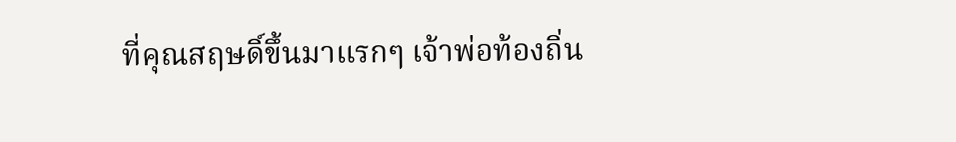ที่คุณสฤษดิ์ขึ้นมาแรกๆ เจ้าพ่อท้องถิ่น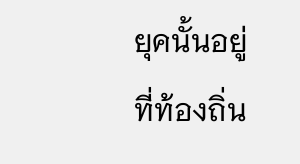ยุคนั้นอยู่ที่ท้องถิ่น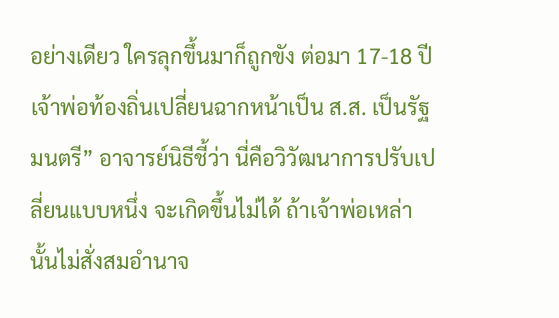อย่างเดียว ใครลุกขึ้นมาก็ถูกขัง ต่อมา 17-18 ปี เจ้าพ่อท้องถิ่นเปลี่ยนฉากหน้าเป็น ส.ส. เป็นรัฐมนตรี” อาจารย์นิธีชี้ว่า นี่คือวิวัฒนาการปรับเปลี่ยนแบบหนึ่ง จะเกิดขึ้นไม่ได้ ถ้าเจ้าพ่อเหล่านั้นไม่สั่งสมอำนาจ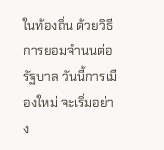ในท้องถิ่น ด้วยวิธีการยอมจำนนต่อรัฐบาล วันนี้การเมืองใหม่ จะเริ่มอย่าง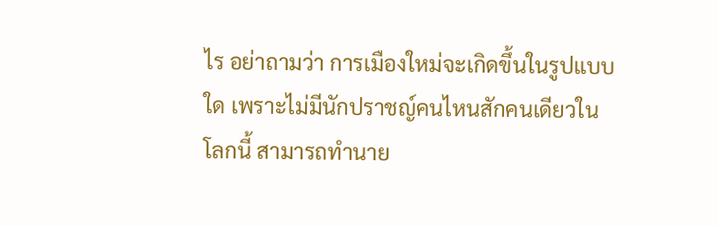ไร อย่าถามว่า การเมืองใหม่จะเกิดขึ้นในรูปแบบใด เพราะไม่มีนักปราชญ์คนไหนสักคนเดียวในโลกนี้ สามารถทำนาย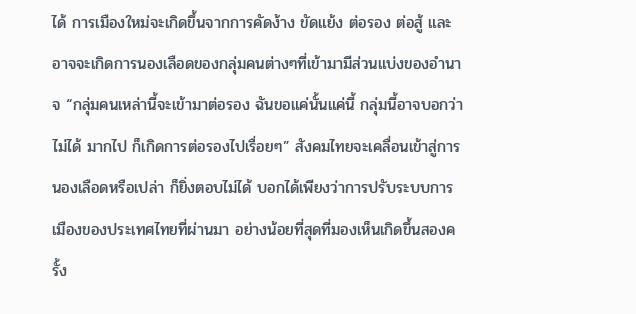ได้ การเมืองใหม่จะเกิดขึ้นจากการคัดง้าง ขัดแย้ง ต่อรอง ต่อสู้ และอาจจะเกิดการนองเลือดของกลุ่มคนต่างๆที่เข้ามามีส่วนแบ่งของอำนาจ “กลุ่มคนเหล่านี้จะเข้ามาต่อรอง ฉันขอแค่นั้นแค่นี้ กลุ่มนี้อาจบอกว่าไม่ได้ มากไป ก็เกิดการต่อรองไปเรื่อยๆ” สังคมไทยจะเคลื่อนเข้าสู่การนองเลือดหรือเปล่า ก็ยิ่งตอบไม่ได้ บอกได้เพียงว่าการปรับระบบการเมืองของประเทศไทยที่ผ่านมา อย่างน้อยที่สุดที่มองเห็นเกิดขึ้นสองครั้ง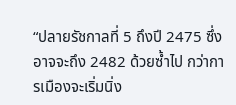“ปลายรัชกาลที่ 5 ถึงปี 2475 ซึ่งอาจจะถึง 2482 ด้วยซ้ำไป กว่าการเมืองจะเริ่มนิ่ง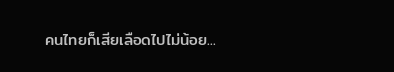คนไทยก็เสียเลือดไปไม่น้อย...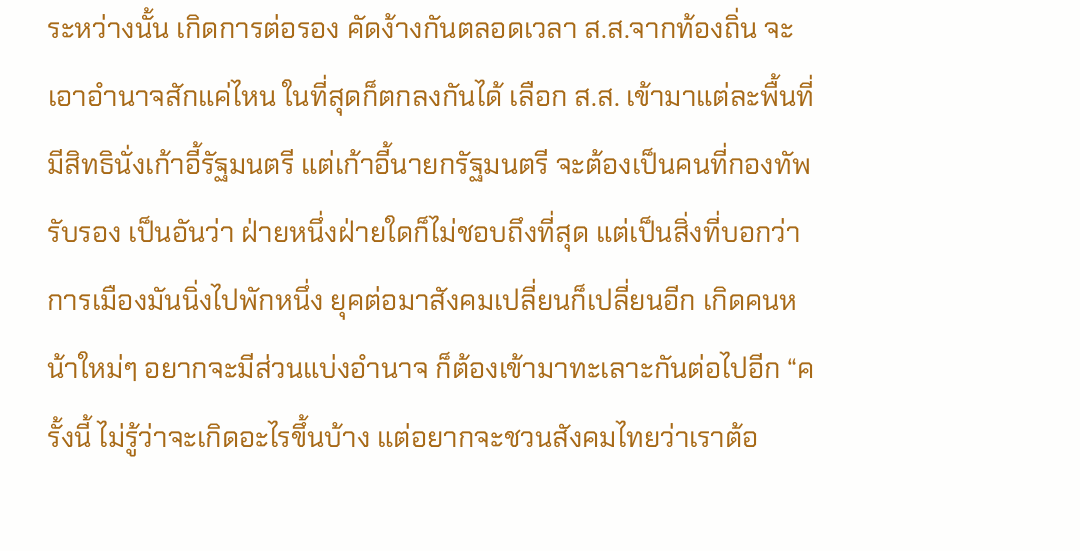ระหว่างนั้น เกิดการต่อรอง คัดง้างกันตลอดเวลา ส.ส.จากท้องถิ่น จะเอาอำนาจสักแค่ไหน ในที่สุดก็ตกลงกันได้ เลือก ส.ส. เข้ามาแต่ละพื้นที่ มีสิทธินั่งเก้าอี้รัฐมนตรี แต่เก้าอี้นายกรัฐมนตรี จะต้องเป็นคนที่กองทัพรับรอง เป็นอันว่า ฝ่ายหนึ่งฝ่ายใดก็ไม่ชอบถึงที่สุด แต่เป็นสิ่งที่บอกว่าการเมืองมันนิ่งไปพักหนึ่ง ยุคต่อมาสังคมเปลี่ยนก็เปลี่ยนอีก เกิดคนหน้าใหม่ๆ อยากจะมีส่วนแบ่งอำนาจ ก็ต้องเข้ามาทะเลาะกันต่อไปอีก “ครั้งนี้ ไม่รู้ว่าจะเกิดอะไรขึ้นบ้าง แต่อยากจะชวนสังคมไทยว่าเราต้อ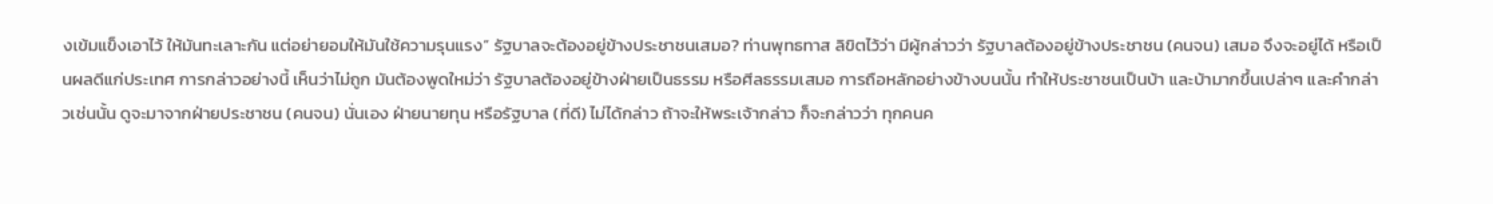งเข้มแข็งเอาไว้ ให้มันทะเลาะกัน แต่อย่ายอมให้มันใช้ความรุนแรง” รัฐบาลจะต้องอยู่ข้างประชาชนเสมอ? ท่านพุทธทาส ลิขิตไว้ว่า มีผู้กล่าวว่า รัฐบาลต้องอยู่ข้างประชาชน (คนจน) เสมอ จึงจะอยู่ได้ หรือเป็นผลดีแก่ประเทศ การกล่าวอย่างนี้ เห็นว่าไม่ถูก มันต้องพูดใหม่ว่า รัฐบาลต้องอยู่ข้างฝ่ายเป็นธรรม หรือศีลธรรมเสมอ การถือหลักอย่างข้างบนนั้น ทำให้ประชาชนเป็นบ้า และบ้ามากขึ้นเปล่าๆ และคำกล่าวเช่นนั้น ดูจะมาจากฝ่ายประชาชน (คนจน) นั่นเอง ฝ่ายนายทุน หรือรัฐบาล (ที่ดี) ไม่ได้กล่าว ถ้าจะให้พระเจ้ากล่าว ก็จะกล่าวว่า ทุกคนค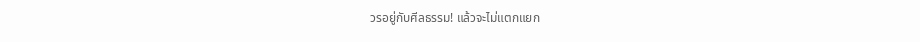วรอยู่กับศีลธรรม! แล้วจะไม่แตกแยก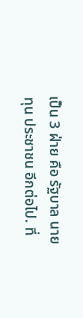เป็น 3 ฝ่าย คือ รัฐบาล นายทุน ประชาชน อีกต่อไป. ที่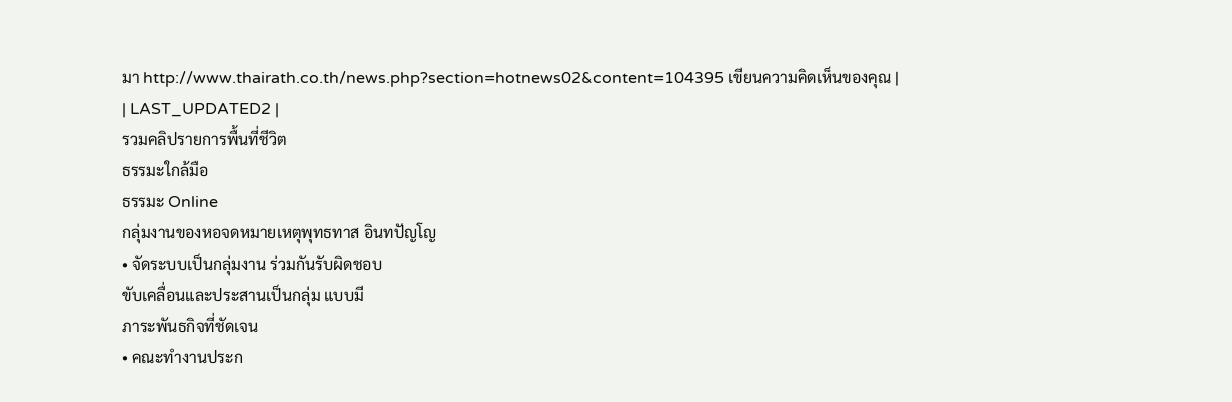มา http://www.thairath.co.th/news.php?section=hotnews02&content=104395 เขียนความคิดเห็นของคุณ |
| LAST_UPDATED2 |
รวมคลิปรายการพื้นที่ชีวิต
ธรรมะใกล้มือ
ธรรมะ Online
กลุ่มงานของหอจดหมายเหตุพุทธทาส อินทปัญโญ
• จัดระบบเป็นกลุ่มงาน ร่วมกันรับผิดชอบ
ขับเคลื่อนและประสานเป็นกลุ่ม แบบมี
ภาระพันธกิจที่ชัดเจน
• คณะทำงานประก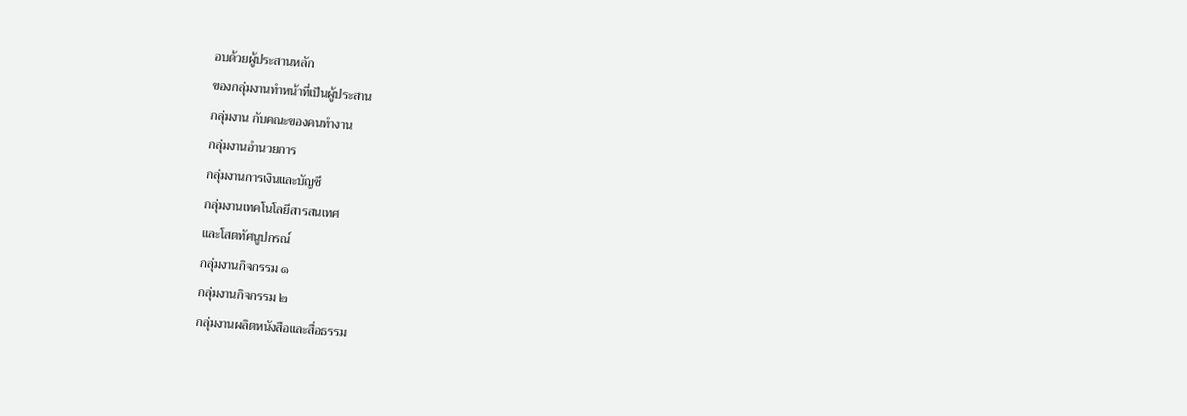อบด้วยผู้ประสานหลัก
ของกลุ่มงานทำหน้าที่เป็นผู้ประสาน
กลุ่มงาน กับคณะของคนทำงาน
กลุ่มงานอำนวยการ
กลุ่มงานการเงินและบัญชี
กลุ่มงานเทคโนโลยีสารสนเทศ
และโสตทัศนูปกรณ์
กลุ่มงานกิจกรรม ๑
กลุ่มงานกิจกรรม ๒
กลุ่มงานผลิตหนังสือและสื่อธรรม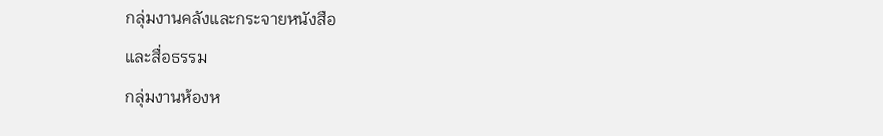กลุ่มงานคลังและกระจายหนังสือ
และสื่อธรรม
กลุ่มงานห้องห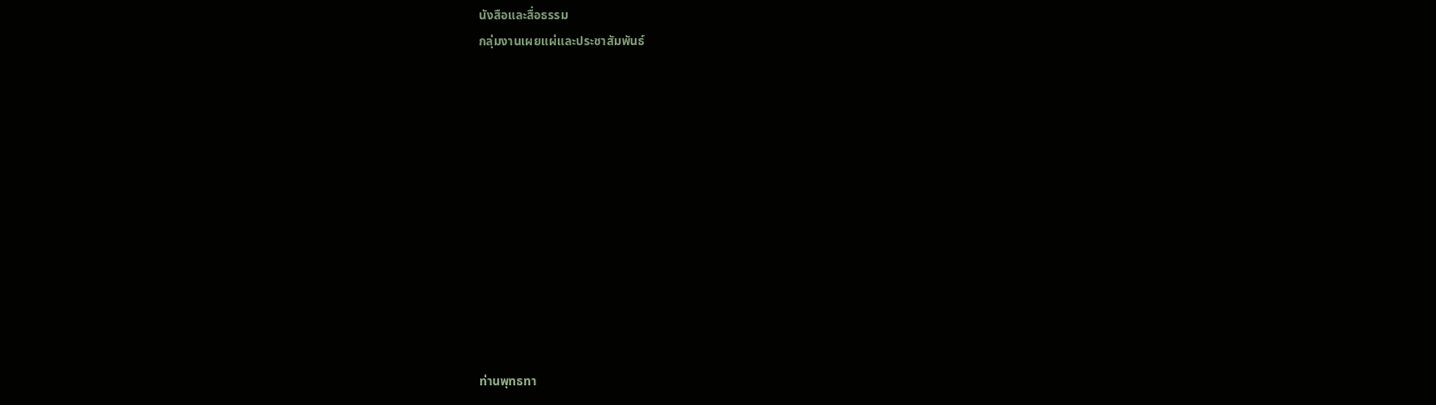นังสือและสื่อธรรม
กลุ่มงานเผยแผ่และประชาสัมพันธ์












ท่านพุทธทา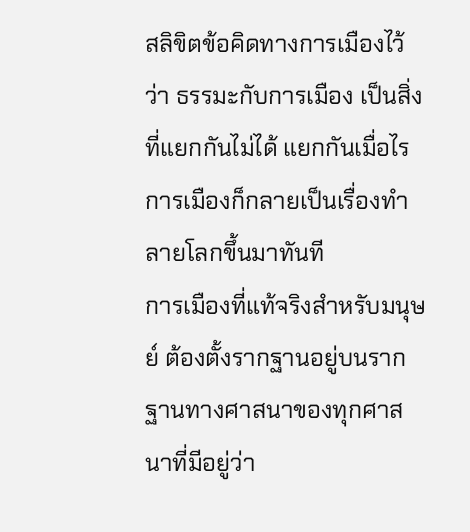สลิขิตข้อคิดทางการเมืองไว้ว่า ธรรมะกับการเมือง เป็นสิ่งที่แยกกันไม่ได้ แยกกันเมื่อไร การเมืองก็กลายเป็นเรื่องทำลายโลกขึ้นมาทันที
การเมืองที่แท้จริงสำหรับมนุษย์ ต้องตั้งรากฐานอยู่บนรากฐานทางศาสนาของทุกศาสนาที่มีอยู่ว่า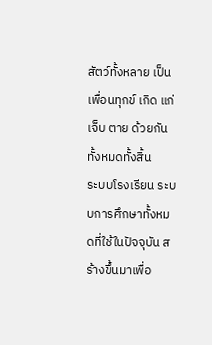สัตว์ทั้งหลาย เป็นเพื่อนทุกข์ เกิด แก่ เจ็บ ตาย ด้วยกันทั้งหมดทั้งสิ้น
ระบบโรงเรียน ระบบการศึกษาทั้งหมดที่ใช้ในปัจจุบัน สร้างขึ้นมาเพื่อ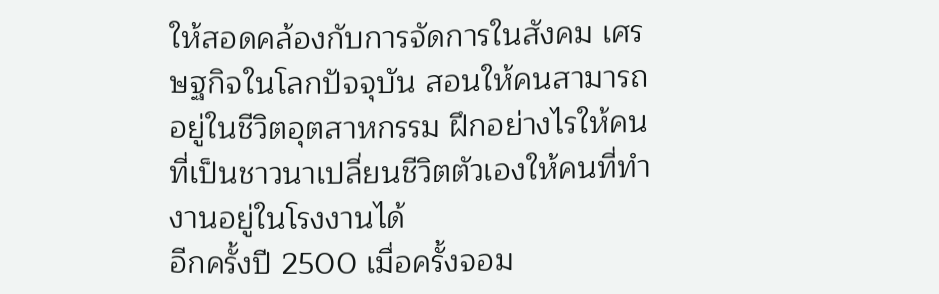ให้สอดคล้องกับการจัดการในสังคม เศรษฐกิจในโลกปัจจุบัน สอนให้คนสามารถอยู่ในชีวิตอุตสาหกรรม ฝึกอย่างไรให้คนที่เป็นชาวนาเปลี่ยนชีวิตตัวเองให้คนที่ทำงานอยู่ในโรงงานได้
อีกครั้งปี 2500 เมื่อครั้งจอม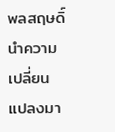พลสฤษดิ์ นำความเปลี่ยนแปลงมา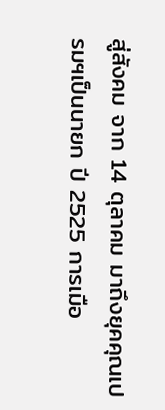สู่สังคม จาก 14 ตุลาคม มาถึงยุคคุณเปรมฯเป็นนายก ปี 2525 การเมือ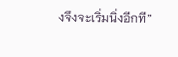งจึงจะเริ่มนิ่งอีกที”